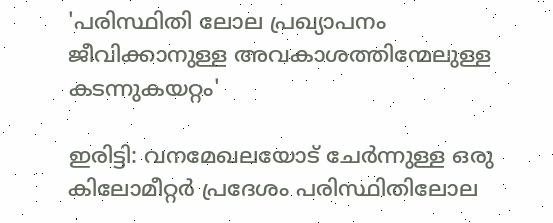'പരിസ്ഥിതി ലോല പ്രഖ്യാപനം ജീവിക്കാനുള്ള അവകാശത്തിന്മേലുള്ള കടന്നുകയറ്റം'

ഇരിട്ടി: വനമേഖലയോട് ചേർന്നുള്ള ഒരു കിലോമീറ്റർ പ്രദേശം പരിസ്ഥിതിലോല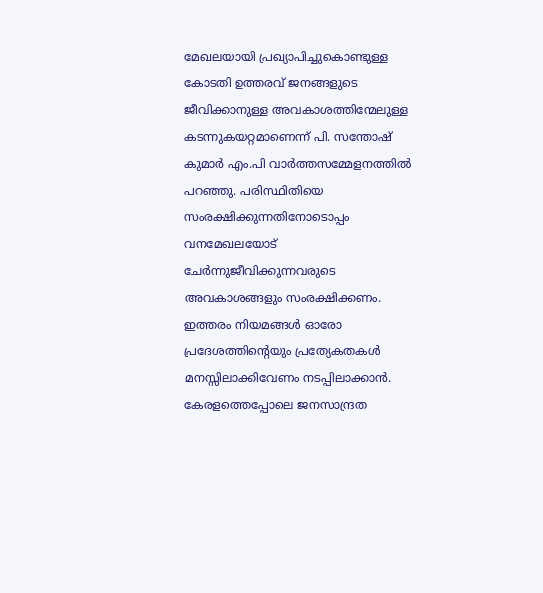മേഖലയായി പ്രഖ്യാപിച്ചുകൊണ്ടുള്ള കോടതി ഉത്തരവ് ജനങ്ങളുടെ ജീവിക്കാനുള്ള അവകാശത്തിന്മേലുള്ള കടന്നുകയറ്റമാണെന്ന് പി. സന്തോഷ് കുമാർ എം.പി വാർത്തസമ്മേളനത്തിൽ പറഞ്ഞു. പരിസ്ഥിതിയെ സംരക്ഷിക്കുന്നതിനോടൊപ്പം വനമേഖലയോട് ചേർന്നുജീവിക്കുന്നവരുടെ അവകാശങ്ങളും സംരക്ഷിക്കണം. ഇത്തരം നിയമങ്ങൾ ഓരോ പ്രദേശത്തിന്റെയും പ്രത്യേകതകൾ മനസ്സിലാക്കിവേണം നടപ്പിലാക്കാൻ. കേരളത്തെപ്പോലെ ജനസാന്ദ്രത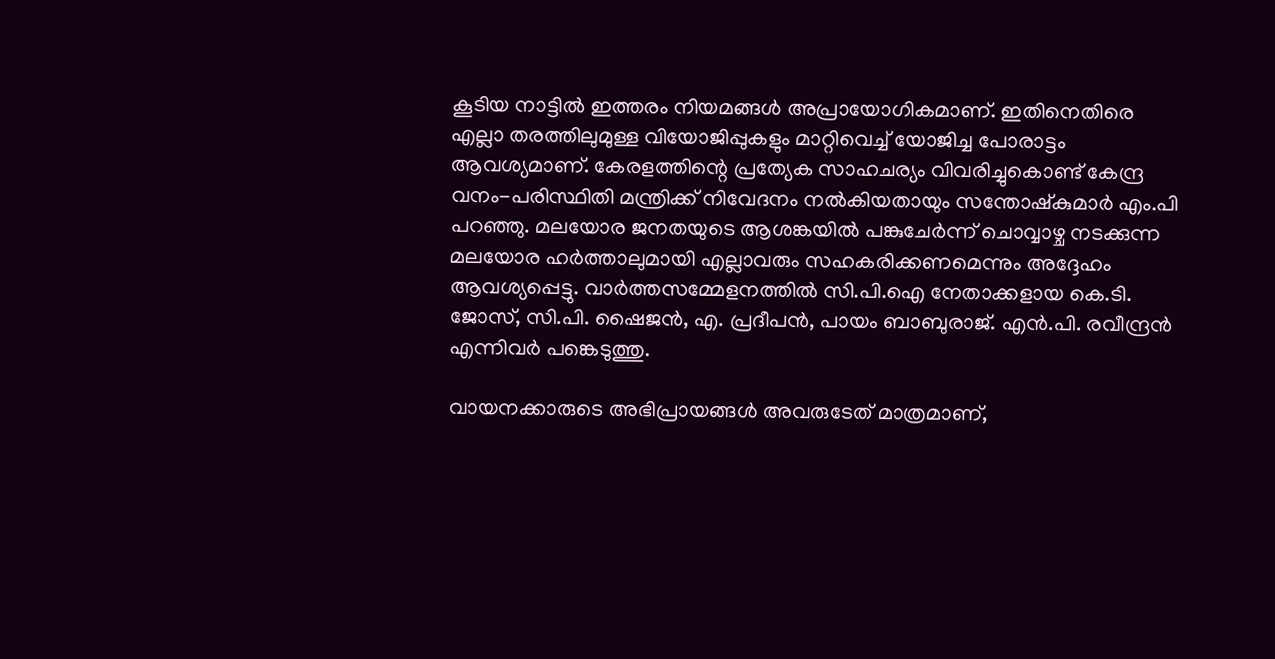കൂടിയ നാട്ടിൽ ഇത്തരം നിയമങ്ങൾ അപ്രായോഗികമാണ്. ഇതിനെതിരെ എല്ലാ തരത്തിലുമുള്ള വിയോജിപ്പുകളും മാറ്റിവെച്ച് യോജിച്ച പോരാട്ടം ആവശ്യമാണ്. കേരളത്തിന്റെ പ്രത്യേക സാഹചര്യം വിവരിച്ചുകൊണ്ട് കേന്ദ്ര വനം-പരിസ്ഥിതി മന്ത്രിക്ക് നിവേദനം നൽകിയതായും സന്തോഷ്‌കുമാർ എം.പി പറഞ്ഞു. മലയോര ജനതയുടെ ആശങ്കയിൽ പങ്കുചേർന്ന് ചൊവ്വാഴ്ച നടക്കുന്ന മലയോര ഹർത്താലുമായി എല്ലാവരും സഹകരിക്കണമെന്നും അദ്ദേഹം ആവശ്യപ്പെട്ടു. വാർത്തസമ്മേളനത്തിൽ സി.പി.ഐ നേതാക്കളായ കെ.ടി. ജോസ്, സി.പി. ഷൈജൻ, എ. പ്രദീപൻ, പായം ബാബുരാജ്. എൻ.പി. രവീന്ദ്രൻ എന്നിവർ പങ്കെടുത്തു.

വായനക്കാരുടെ അഭിപ്രായങ്ങള്‍ അവരുടേത് മാത്രമാണ്,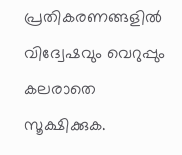പ്രതികരണങ്ങളിൽ വിദ്വേഷവും വെറുപ്പും കലരാതെ സൂക്ഷിക്കുക.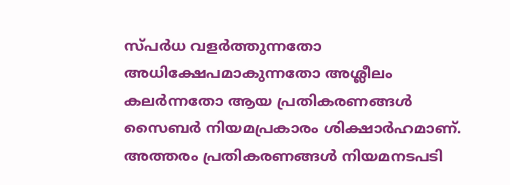സ്പർധ വളർത്തുന്നതോ അധിക്ഷേപമാകുന്നതോ അശ്ലീലം കലർന്നതോ ആയ പ്രതികരണങ്ങൾ സൈബർ നിയമപ്രകാരം ശിക്ഷാർഹമാണ്. അത്തരം പ്രതികരണങ്ങൾ നിയമനടപടി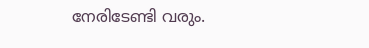നേരിടേണ്ടി വരും.